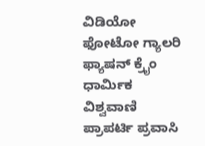ವಿಡಿಯೋ ಫೋಟೋ ಗ್ಯಾಲರಿ ಫ್ಯಾಷನ್ ಕ್ರೈಂ ಧಾರ್ಮಿಕ ವಿಶ್ವವಾಣಿ ಪ್ರಾಪರ್ಟಿ ಪ್ರವಾಸಿ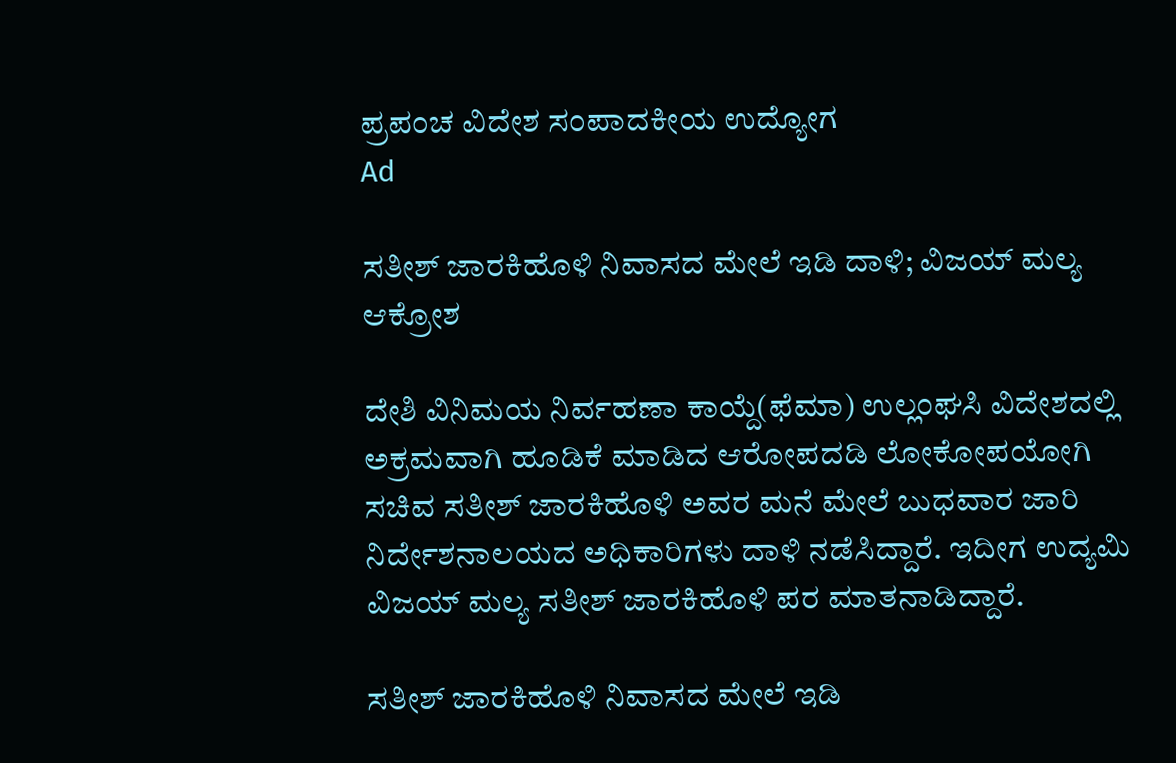ಪ್ರಪಂಚ ವಿದೇಶ ಸಂಪಾದಕೀಯ ಉದ್ಯೋಗ
Ad

ಸತೀಶ್‌ ಜಾರಕಿಹೊಳಿ ನಿವಾಸದ ಮೇಲೆ ಇಡಿ ದಾಳಿ; ವಿಜಯ್‌ ಮಲ್ಯ ಆಕ್ರೋಶ

ದೇಶಿ ವಿನಿಮಯ ನಿರ್ವಹಣಾ ಕಾಯ್ದೆ(ಫೆಮಾ) ಉಲ್ಲಂಘಸಿ ವಿದೇಶದಲ್ಲಿ ಅಕ್ರಮವಾಗಿ ಹೂಡಿಕೆ ಮಾಡಿದ ಆರೋಪದಡಿ ಲೋಕೋಪಯೋಗಿ ಸಚಿವ ಸತೀಶ್ ಜಾರಕಿಹೊಳಿ ಅವರ ಮನೆ ಮೇಲೆ ಬುಧವಾರ ಜಾರಿ ನಿರ್ದೇಶನಾಲಯದ ಅಧಿಕಾರಿಗಳು ದಾಳಿ ನಡೆಸಿದ್ದಾರೆ. ಇದೀಗ ಉದ್ಯಮಿ ವಿಜಯ್‌ ಮಲ್ಯ ಸತೀಶ್‌ ಜಾರಕಿಹೊಳಿ ಪರ ಮಾತನಾಡಿದ್ದಾರೆ.

ಸತೀಶ್‌ ಜಾರಕಿಹೊಳಿ ನಿವಾಸದ ಮೇಲೆ ಇಡಿ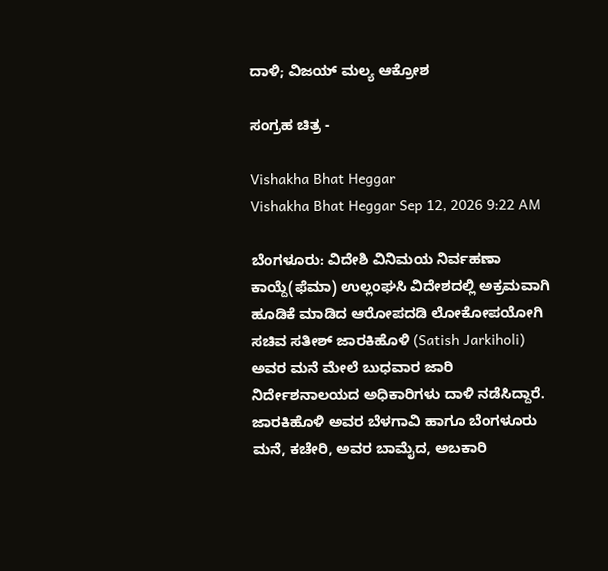ದಾಳಿ; ವಿಜಯ್‌ ಮಲ್ಯ ಆಕ್ರೋಶ

ಸಂಗ್ರಹ ಚಿತ್ರ -

Vishakha Bhat Heggar
Vishakha Bhat Heggar Sep 12, 2026 9:22 AM

ಬೆಂಗಳೂರು: ವಿದೇಶಿ ವಿನಿಮಯ ನಿರ್ವಹಣಾ ಕಾಯ್ದೆ(ಫೆಮಾ) ಉಲ್ಲಂಘಸಿ ವಿದೇಶದಲ್ಲಿ ಅಕ್ರಮವಾಗಿ ಹೂಡಿಕೆ ಮಾಡಿದ ಆರೋಪದಡಿ ಲೋಕೋಪಯೋಗಿ ಸಚಿವ ಸತೀಶ್ ಜಾರಕಿಹೊಳಿ (Satish Jarkiholi) ಅವರ ಮನೆ ಮೇಲೆ ಬುಧವಾರ ಜಾರಿ ನಿರ್ದೇಶನಾಲಯದ ಅಧಿಕಾರಿಗಳು ದಾಳಿ ನಡೆಸಿದ್ದಾರೆ. ಜಾರಕಿಹೊಳಿ ಅವರ ಬೆಳಗಾವಿ ಹಾಗೂ ಬೆಂಗಳೂರು ಮನೆ, ಕಚೇರಿ, ಅವರ ಬಾಮೈದ, ಅಬಕಾರಿ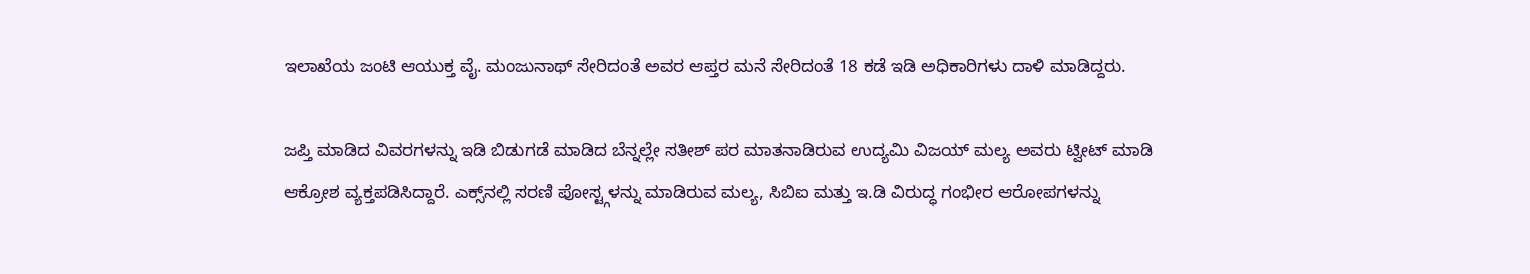ಇಲಾಖೆಯ ಜಂಟಿ ಆಯುಕ್ತ ವೈ. ಮಂಜುನಾಥ್ ಸೇರಿದಂತೆ ಅವರ ಆಪ್ತರ ಮನೆ ಸೇರಿದಂತೆ 18 ಕಡೆ ಇಡಿ ಅಧಿಕಾರಿಗಳು ದಾಳಿ ಮಾಡಿದ್ದರು.

ಜಪ್ತಿ ಮಾಡಿದ ವಿವರಗಳನ್ನು ಇಡಿ ಬಿಡುಗಡೆ ಮಾಡಿದ ಬೆನ್ನಲ್ಲೇ ಸತೀಶ್‌ ಪರ ಮಾತನಾಡಿರುವ ಉದ್ಯಮಿ ವಿಜಯ್‌ ಮಲ್ಯ ಅವರು ಟ್ವೀಟ್‌ ಮಾಡಿ ಆಕ್ರೋಶ ವ್ಯಕ್ತಪಡಿಸಿದ್ದಾರೆ. ಎಕ್ಸ್‌ನಲ್ಲಿ ಸರಣಿ ಪೋಸ್ಟ್ಗಳನ್ನು ಮಾಡಿರುವ ಮಲ್ಯ, ಸಿಬಿಐ ಮತ್ತು ಇ.ಡಿ ವಿರುದ್ಧ ಗಂಭೀರ ಆರೋಪಗಳನ್ನು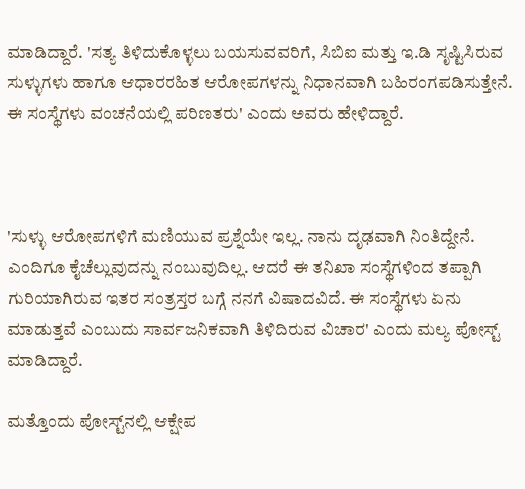ಮಾಡಿದ್ದಾರೆ. 'ಸತ್ಯ ತಿಳಿದುಕೊಳ್ಳಲು ಬಯಸುವವರಿಗೆ, ಸಿಬಿಐ ಮತ್ತು ಇ.ಡಿ ಸೃಷ್ಟಿಸಿರುವ ಸುಳ್ಳುಗಳು ಹಾಗೂ ಆಧಾರರಹಿತ ಆರೋಪಗಳನ್ನು ನಿಧಾನವಾಗಿ ಬಹಿರಂಗಪಡಿಸುತ್ತೇನೆ. ಈ ಸಂಸ್ಥೆಗಳು ವಂಚನೆಯಲ್ಲಿ ಪರಿಣತರು' ಎಂದು ಅವರು ಹೇಳಿದ್ದಾರೆ.



'ಸುಳ್ಳು ಆರೋಪಗಳಿಗೆ ಮಣಿಯುವ ಪ್ರಶ್ನೆಯೇ ಇಲ್ಲ. ನಾನು ದೃಢವಾಗಿ ನಿಂತಿದ್ದೇನೆ. ಎಂದಿಗೂ ಕೈಚೆಲ್ಲುವುದನ್ನು ನಂಬುವುದಿಲ್ಲ. ಆದರೆ ಈ ತನಿಖಾ ಸಂಸ್ಥೆಗಳಿಂದ ತಪ್ಪಾಗಿ ಗುರಿಯಾಗಿರುವ ಇತರ ಸಂತ್ರಸ್ತರ ಬಗ್ಗೆ ನನಗೆ ವಿಷಾದವಿದೆ. ಈ ಸಂಸ್ಥೆಗಳು ಏನು ಮಾಡುತ್ತವೆ ಎಂಬುದು ಸಾರ್ವಜನಿಕವಾಗಿ ತಿಳಿದಿರುವ ವಿಚಾರ' ಎಂದು ಮಲ್ಯ ಪೋಸ್ಟ್‌ ಮಾಡಿದ್ದಾರೆ.

ಮತ್ತೊಂದು ಪೋಸ್ಟ್‌ನಲ್ಲಿ ಆಕ್ಷೇಪ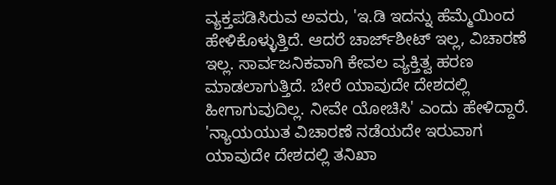ವ್ಯಕ್ತಪಡಿಸಿರುವ ಅವರು, 'ಇ.ಡಿ ಇದನ್ನು ಹೆಮ್ಮೆಯಿಂದ ಹೇಳಿಕೊಳ್ಳುತ್ತಿದೆ. ಆದರೆ ಚಾರ್ಜ್‌ಶೀಟ್ ಇಲ್ಲ, ವಿಚಾರಣೆ ಇಲ್ಲ. ಸಾರ್ವಜನಿಕವಾಗಿ ಕೇವಲ ವ್ಯಕ್ತಿತ್ವ ಹರಣ ಮಾಡಲಾಗುತ್ತಿದೆ. ಬೇರೆ ಯಾವುದೇ ದೇಶದಲ್ಲಿ ಹೀಗಾಗುವುದಿಲ್ಲ. ನೀವೇ ಯೋಚಿಸಿ' ಎಂದು ಹೇಳಿದ್ದಾರೆ. 'ನ್ಯಾಯಯುತ ವಿಚಾರಣೆ ನಡೆಯದೇ ಇರುವಾಗ ಯಾವುದೇ ದೇಶದಲ್ಲಿ ತನಿಖಾ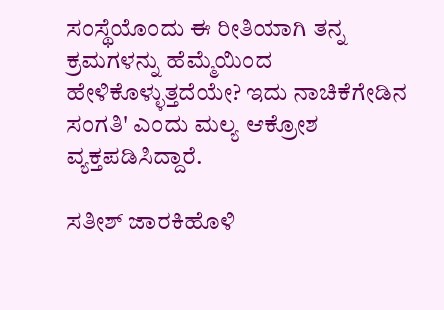ಸಂಸ್ಥೆಯೊಂದು ಈ ರೀತಿಯಾಗಿ ತನ್ನ ಕ್ರಮಗಳನ್ನು ಹೆಮ್ಮೆಯಿಂದ ಹೇಳಿಕೊಳ್ಳುತ್ತದೆಯೇ? ಇದು ನಾಚಿಕೆಗೇಡಿನ ಸಂಗತಿ' ಎಂದು ಮಲ್ಯ ಆಕ್ರೋಶ ವ್ಯಕ್ತಪಡಿಸಿದ್ದಾರೆ.

ಸತೀಶ್‌ ಜಾರಕಿಹೊಳಿ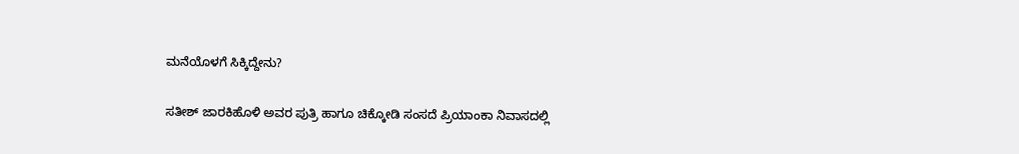ಮನೆಯೊಳಗೆ ಸಿಕ್ಕಿದ್ದೇನು?

ಸತೀಶ್ ಜಾರಕಿಹೊಳಿ ಅವರ ಪುತ್ರಿ ಹಾಗೂ ಚಿಕ್ಕೋಡಿ ಸಂಸದೆ ಪ್ರಿಯಾಂಕಾ ನಿವಾಸದಲ್ಲಿ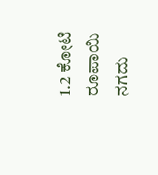1.2 ಕೋಟಿ ರೂಪಾಯಿ ನಗದು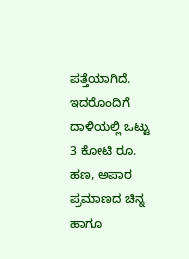ಪತ್ತೆಯಾಗಿದೆ. ಇದರೊಂದಿಗೆ ದಾಳಿಯಲ್ಲಿ ಒಟ್ಟು 3 ಕೋಟಿ ರೂ. ಹಣ, ಅಪಾರ ಪ್ರಮಾಣದ ಚಿನ್ನ ಹಾಗೂ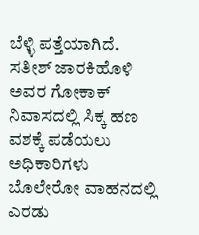ಬೆಳ್ಳಿ ಪತ್ತೆಯಾಗಿದೆ. ಸತೀಶ್ ಜಾರಕಿಹೊಳಿ ಅವರ ಗೋಕಾಕ್ ನಿವಾಸದಲ್ಲಿ ಸಿಕ್ಕ ಹಣ ವಶಕ್ಕೆ ಪಡೆಯಲು ಅಧಿಕಾರಿಗಳು ಬೊಲೇರೋ ವಾಹನದಲ್ಲಿ ಎರಡು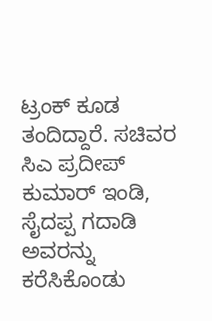ಟ್ರಂಕ್ ಕೂಡ ತಂದಿದ್ದಾರೆ. ಸಚಿವರ ಸಿಎ ಪ್ರದೀಪ್ ಕುಮಾರ್ ಇಂಡಿ, ಸೈದಪ್ಪ ಗದಾಡಿ ಅವರನ್ನು ಕರೆಸಿಕೊಂಡು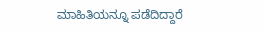ಮಾಹಿತಿಯನ್ನೂ ಪಡೆದಿದ್ದಾರೆ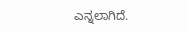ಎನ್ನಲಾಗಿದೆ.